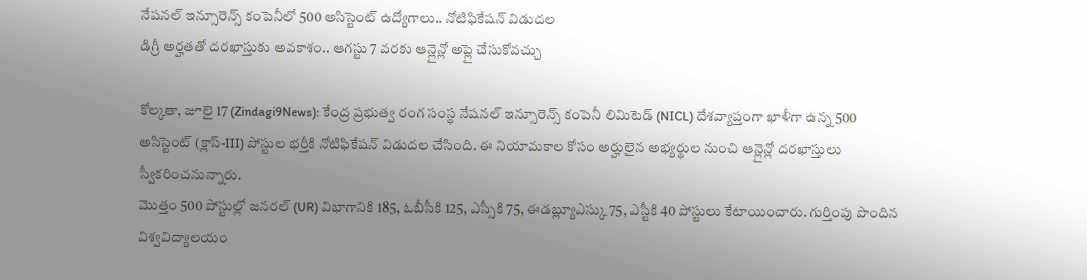నేషనల్ ఇన్సూరెన్స్ కంపెనీలో 500 అసిస్టెంట్ ఉద్యోగాలు.. నోటిఫికేషన్ విడుదల
డిగ్రీ అర్హతతో దరఖాస్తుకు అవకాశం.. ఆగస్టు 7 వరకు ఆన్లైన్లో అప్లై చేసుకోవచ్చు

కోల్కతా, జూలై 17 (Zindagi9News): కేంద్ర ప్రభుత్వ రంగ సంస్థ నేషనల్ ఇన్సూరెన్స్ కంపెనీ లిమిటెడ్ (NICL) దేశవ్యాప్తంగా ఖాళీగా ఉన్న 500 అసిస్టెంట్ (క్లాస్-III) పోస్టుల భర్తీకి నోటిఫికేషన్ విడుదల చేసింది. ఈ నియామకాల కోసం అర్హులైన అభ్యర్థుల నుంచి ఆన్లైన్లో దరఖాస్తులు స్వీకరించనున్నారు.
మొత్తం 500 పోస్టుల్లో జనరల్ (UR) విభాగానికి 185, ఓబీసీకి 125, ఎస్సీకి 75, ఈడబ్ల్యూఎస్కు 75, ఎస్టీకి 40 పోస్టులు కేటాయించారు. గుర్తింపు పొందిన విశ్వవిద్యాలయం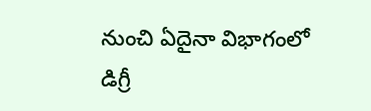నుంచి ఏదైనా విభాగంలో డిగ్రీ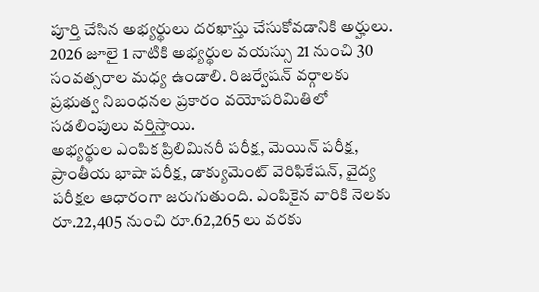పూర్తి చేసిన అభ్యర్థులు దరఖాస్తు చేసుకోవడానికి అర్హులు. 2026 జూలై 1 నాటికి అభ్యర్థుల వయస్సు 21 నుంచి 30 సంవత్సరాల మధ్య ఉండాలి. రిజర్వేషన్ వర్గాలకు ప్రభుత్వ నిబంధనల ప్రకారం వయోపరిమితిలో సడలింపులు వర్తిస్తాయి.
అభ్యర్థుల ఎంపిక ప్రిలిమినరీ పరీక్ష, మెయిన్ పరీక్ష, ప్రాంతీయ భాషా పరీక్ష, డాక్యుమెంట్ వెరిఫికేషన్, వైద్య పరీక్షల ఆధారంగా జరుగుతుంది. ఎంపికైన వారికి నెలకు రూ.22,405 నుంచి రూ.62,265 లు వరకు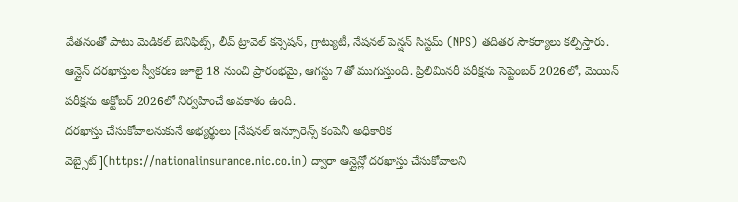వేతనంతో పాటు మెడికల్ బెనిఫిట్స్, లీవ్ ట్రావెల్ కన్సెషన్, గ్రాట్యుటీ, నేషనల్ పెన్షన్ సిస్టమ్ (NPS) తదితర సౌకర్యాలు కల్పిస్తారు.
ఆన్లైన్ దరఖాస్తుల స్వీకరణ జూలై 18 నుంచి ప్రారంభమై, ఆగస్టు 7తో ముగుస్తుంది. ప్రిలిమినరీ పరీక్షను సెప్టెంబర్ 2026లో, మెయిన్ పరీక్షను అక్టోబర్ 2026లో నిర్వహించే అవకాశం ఉంది.
దరఖాస్తు చేసుకోవాలనుకునే అభ్యర్థులు [నేషనల్ ఇన్సూరెన్స్ కంపెనీ అధికారిక వెబ్సైట్](https://nationalinsurance.nic.co.in) ద్వారా ఆన్లైన్లో దరఖాస్తు చేసుకోవాలని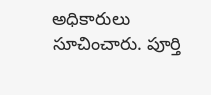అధికారులు సూచించారు. పూర్తి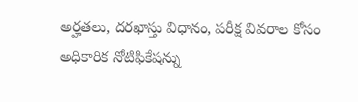అర్హతలు, దరఖాస్తు విధానం, పరీక్ష వివరాల కోసం అధికారిక నోటిఫికేషన్ను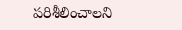పరిశీలించాలని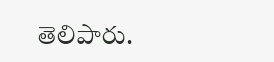తెలిపారు.